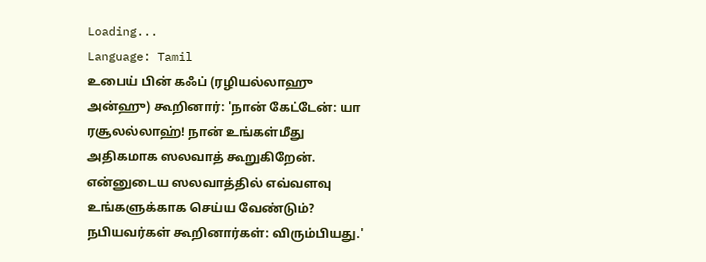Loading...
Language: Tamil
உபைய் பின் கஃப் (ரழியல்லாஹு அன்ஹு) கூறினார்: 'நான் கேட்டேன்: யா ரசூலல்லாஹ்! நான் உங்கள்மீது அதிகமாக ஸலவாத் கூறுகிறேன். என்னுடைய ஸலவாத்தில் எவ்வளவு உங்களுக்காக செய்ய வேண்டும்? நபியவர்கள் கூறினார்கள்: விரும்பியது.'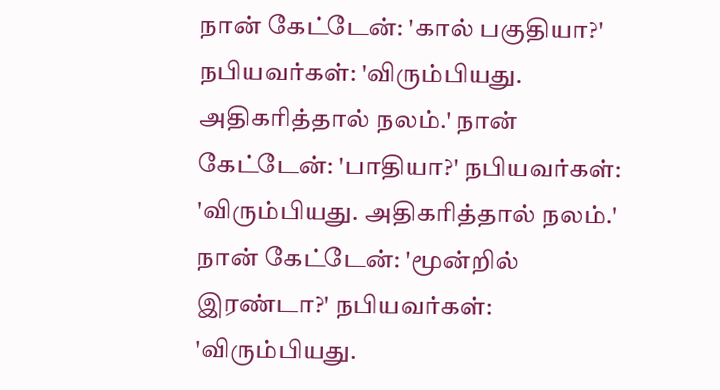நான் கேட்டேன்: 'கால் பகுதியா?' நபியவர்கள்: 'விரும்பியது. அதிகரித்தால் நலம்.' நான் கேட்டேன்: 'பாதியா?' நபியவர்கள்: 'விரும்பியது. அதிகரித்தால் நலம்.' நான் கேட்டேன்: 'மூன்றில் இரண்டா?' நபியவர்கள்: 'விரும்பியது.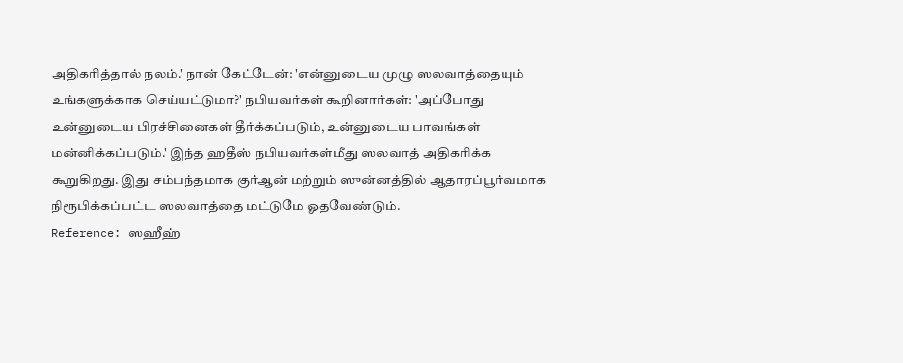அதிகரித்தால் நலம்.' நான் கேட்டேன்: 'என்னுடைய முழு ஸலவாத்தையும் உங்களுக்காக செய்யட்டுமா?' நபியவர்கள் கூறினார்கள்: 'அப்போது உன்னுடைய பிரச்சினைகள் தீர்க்கப்படும், உன்னுடைய பாவங்கள் மன்னிக்கப்படும்.' இந்த ஹதீஸ் நபியவர்கள்மீது ஸலவாத் அதிகரிக்க கூறுகிறது. இது சம்பந்தமாக குர்ஆன் மற்றும் ஸுன்னத்தில் ஆதாரப்பூர்வமாக நிரூபிக்கப்பட்ட ஸலவாத்தை மட்டுமே ஓதவேண்டும்.
Reference: ஸஹீஹ்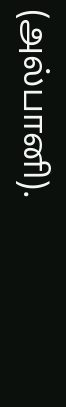(அல்பானி).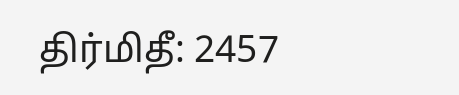திர்மிதீ: 2457